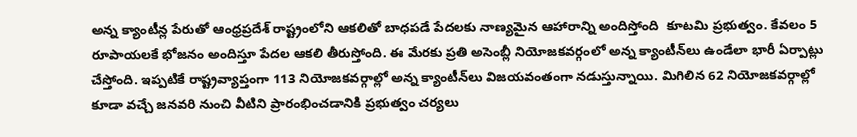అన్న క్యాంటీన్ల పేరుతో ఆంధ్రప్రదేశ్ రాష్ట్రంలోని ఆకలితో బాధపడే పేదలకు నాణ్యమైన ఆహారాన్ని అందిస్తోంది  కూటమి ప్రభుత్వం. కేవలం 5 రూపాయలకే భోజనం అందిస్తూ పేదల ఆకలి తీరుస్తోంది. ఈ మేరకు ప్రతి అసెంబ్లీ నియోజకవర్గంలో అన్న క్యాంటీన్‌లు ఉండేలా భారీ ఏర్పాట్లు చేస్తోంది. ఇప్పటికే రాష్ట్రవ్యాప్తంగా 113 నియోజకవర్గాల్లో అన్న క్యాంటీన్‌లు విజయవంతంగా నడుస్తున్నాయి. మిగిలిన 62 నియోజకవర్గాల్లో కూడా వచ్చే జనవరి నుంచి వీటిని ప్రారంభించడానికి ప్రభుత్వం చర్యలు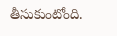తీసుకుంటోంది.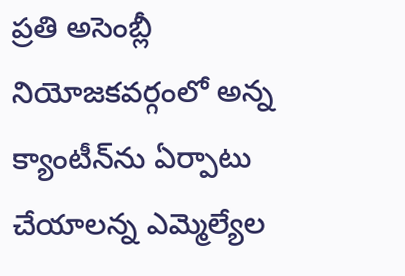ప్రతి అసెంబ్లీ నియోజకవర్గంలో అన్న క్యాంటీన్‌ను ఏర్పాటు చేయాలన్న ఎమ్మెల్యేల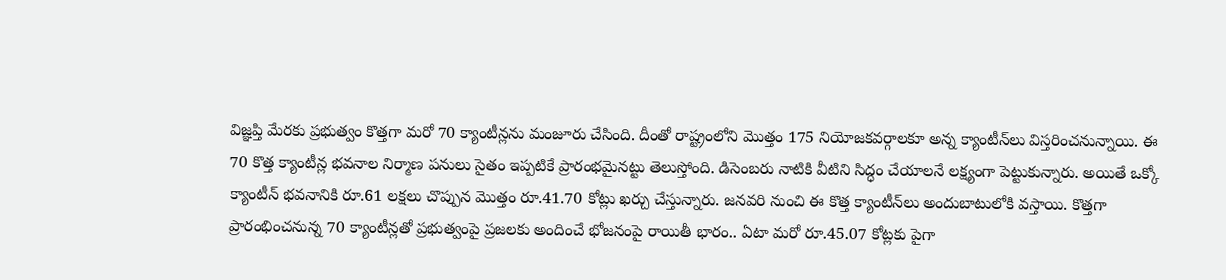విజ్ఞప్తి మేరకు ప్రభుత్వం కొత్తగా మరో 70 క్యాంటీన్లను మంజూరు చేసింది. దీంతో రాష్ట్రంలోని మొత్తం 175 నియోజకవర్గాలకూ అన్న క్యాంటీన్‌లు విస్తరించనున్నాయి. ఈ 70 కొత్త క్యాంటీన్ల భవనాల నిర్మాణ పనులు సైతం ఇప్పటికే ప్రారంభమైనట్టు తెలుస్తోంది. డిసెంబరు నాటికి వీటిని సిద్ధం చేయాలనే లక్ష్యంగా పెట్టుకున్నారు. అయితే ఒక్కో క్యాంటీన్ భవనానికి రూ.61 లక్షలు చొప్పున మొత్తం రూ.41.70 కోట్లు ఖర్చు చేస్తున్నారు. జనవరి నుంచి ఈ కొత్త క్యాంటీన్‌లు అందుబాటులోకి వస్తాయి. కొత్తగా ప్రారంభించనున్న 70 క్యాంటీన్లతో ప్రభుత్వంపై ప్రజలకు అందించే భోజనంపై రాయితీ భారం.. ఏటా మరో రూ.45.07 కోట్లకు పైగా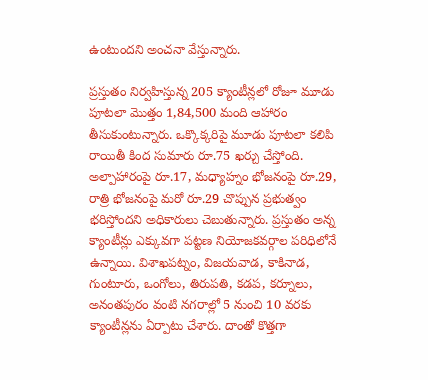ఉంటుందని అంచనా వేస్తున్నారు.

ప్రస్తుతం నిర్వహిస్తున్న 205 క్యాంటీన్లలో రోజూ మూడు పూటలా మొత్తం 1,84,500 మంది ఆహారం తీసుకుంటున్నారు. ఒక్కొక్కరిపై మూడు పూటలా కలిపి రాయితీ కింద సుమారు రూ.75 ఖర్చు చేస్తోంది. అల్పాహారంపై రూ.17, మధ్యాహ్నం భోజనంపై రూ.29, రాత్రి భోజనంపై మరో రూ.29 చొప్పున ప్రభుత్వం భరిస్తోందని అధికారులు చెబుతున్నారు. ప్రస్తుతం అన్న క్యాంటీన్లు ఎక్కువగా పట్టణ నియోజకవర్గాల పరిధిలోనే ఉన్నాయి. విశాఖపట్నం, విజయవాడ, కాకినాడ, గుంటూరు, ఒంగోలు, తిరుపతి, కడప, కర్నూలు, అనంతపురం వంటి నగరాల్లో 5 నుంచి 10 వరకు క్యాంటీన్లను ఏర్పాటు చేశారు. దాంతో కొత్తగా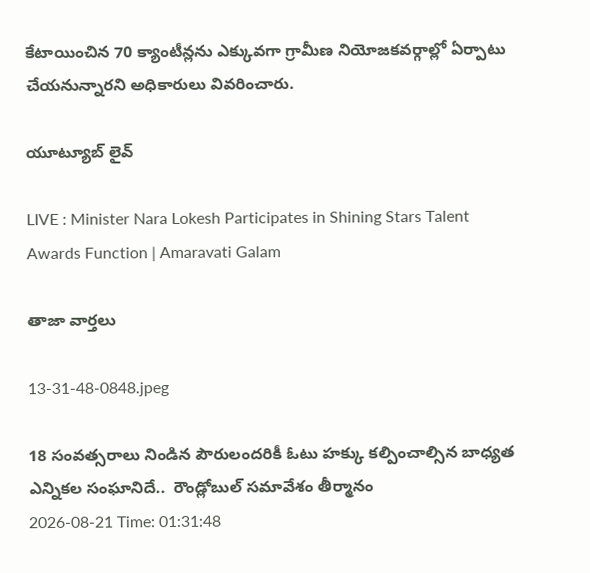కేటాయించిన 70 క్యాంటీన్లను ఎక్కువగా గ్రామీణ నియోజకవర్గాల్లో ఏర్పాటు చేయనున్నారని అధికారులు వివరించారు.

యూట్యూబ్ లైవ్

LIVE : Minister Nara Lokesh Participates in Shining Stars Talent Awards Function | Amaravati Galam

తాజా వార్తలు

13-31-48-0848.jpeg

18 సంవత్సరాలు నిండిన పౌరులందరికీ ఓటు హక్కు కల్పించాల్సిన బాధ్యత ఎన్నికల సంఘానిదే..  రౌండ్లోబుల్ సమావేశం తీర్మానం
2026-08-21 Time: 01:31:48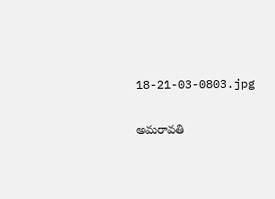18-21-03-0803.jpg

అమరావతి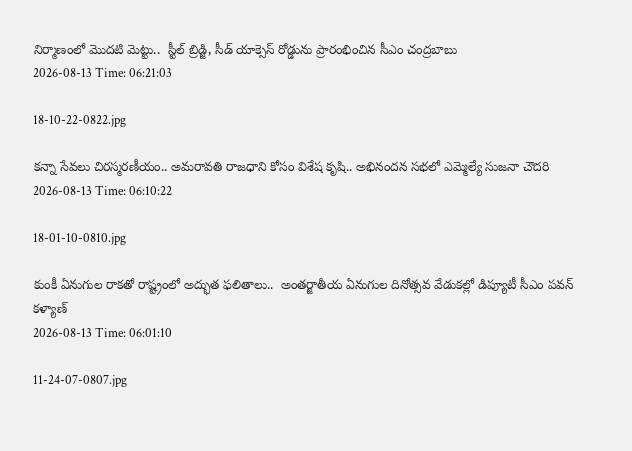నిర్మాణంలో మొదటి మెట్టు..  స్టీల్ బ్రిడ్జి, సీడ్ యాక్సెస్ రోడ్డును ప్రారంభించిన సీఎం చంద్రబాబు
2026-08-13 Time: 06:21:03

18-10-22-0822.jpg

కన్నా సేవలు చిరస్మరణీయం.. అమరావతి రాజధాని కోసం విశేష కృషి.. అభినందన సభలో ఎమ్మెల్యే సుజనా చౌదరి
2026-08-13 Time: 06:10:22

18-01-10-0810.jpg

కుంకీ ఏనుగుల రాకతో రాష్ట్రంలో అద్భుత ఫలితాలు..  అంతర్జాతీయ ఏనుగుల దినోత్సవ వేడుకల్లో డిప్యూటీ సీఎం పవన్ కళ్యాణ్
2026-08-13 Time: 06:01:10

11-24-07-0807.jpg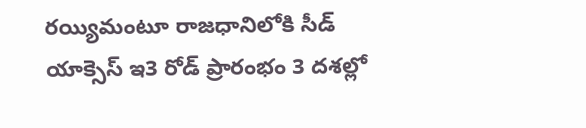రయ్యిమంటూ రాజధానిలోకి సీడ్‌ యాక్సెస్‌ ఇ3 రోడ్‌ ప్రారంభం 3 దశల్లో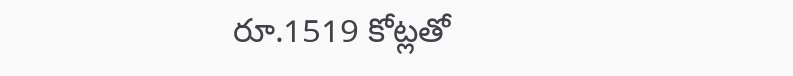రూ.1519 కోట్లతో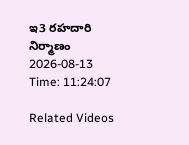ఇ3 రహదారి నిర్మాణం
2026-08-13 Time: 11:24:07

Related Videos